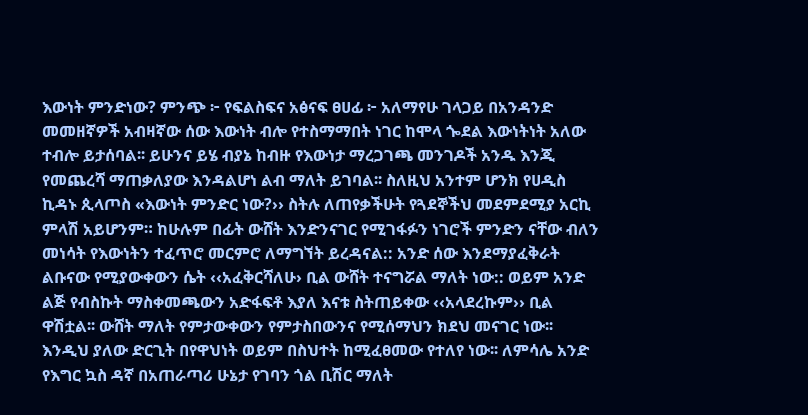እውነት ምንድነው? ምንጭ ፦ የፍልስፍና አፅናፍ ፀሀፊ ፦ አለማየሁ ገላጋይ በአንዳንድ መመዘኛዎች አብዛኛው ሰው እውነት ብሎ የተስማማበት ነገር ከሞላ ጐደል እውነትነት አለው ተብሎ ይታሰባል፡፡ ይሁንና ይሄ ብያኔ ከብዙ የእውነታ ማረጋገጫ መንገዶች አንዱ እንጂ የመጨረሻ ማጠቃለያው እንዳልሆነ ልብ ማለት ይገባል፡፡ ስለዚህ አንተም ሆንክ የሀዲስ ኪዳኑ ጲላጦስ «እውነት ምንድር ነው?›› ስትሉ ለጠየቃችሁት የጓደኞችህ መደምደሚያ አርኪ ምላሽ አይሆንም። ከሁሉም በፊት ውሸት እንድንናገር የሚገፋፉን ነገሮች ምንድን ናቸው ብለን መነሳት የእውነትን ተፈጥሮ መርምሮ ለማግኘት ይረዳናል:: አንድ ሰው እንደማያፈቅራት ልቡናው የሚያውቀውን ሴት ‹‹አፈቅርሻለሁ› ቢል ውሸት ተናግሯል ማለት ነው:: ወይም አንድ ልጅ የብስኩት ማስቀመጫውን አድፋፍቶ እያለ እናቱ ስትጠይቀው ‹‹አላደረኩም›› ቢል ዋሽቷል፡፡ ውሸት ማለት የምታውቀውን የምታስበውንና የሚሰማህን ክደህ መናገር ነው፡፡ እንዲህ ያለው ድርጊት በየዋህነት ወይም በስህተት ከሚፈፀመው የተለየ ነው፡፡ ለምሳሌ አንድ የእግር ኳስ ዳኛ በአጠራጣሪ ሁኔታ የገባን ጎል ቢሽር ማለት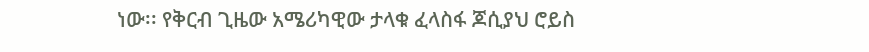ነው፡፡ የቅርብ ጊዜው አሜሪካዊው ታላቁ ፈላስፋ ጆሲያህ ሮይስ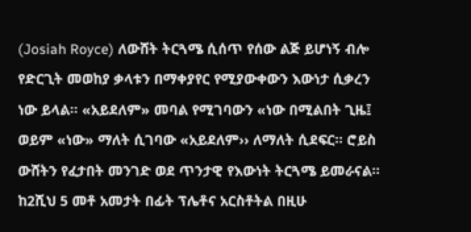(Josiah Royce) ለውሸት ትርጓሜ ሲሰጥ የሰው ልጅ ይሆነኝ ብሎ የድርጊት መወከያ ቃላቱን በማቀያየር የሚያውቀውን እውነታ ሲቃረን ነው ይላል፡፡ «አይደለም» መባል የሚገባውን «ነው በሚልበት ጊዜ፤ ወይም «ነው» ማለት ሲገባው «አይደለም›› ለማለት ሲደፍር። ሮይስ ውሸትን የፈታበት መንገድ ወደ ጥንታዊ የእውነት ትርጓሜ ይመራናል፡፡ ከ2ሺህ 5 መቶ አመታት በፊት ፕሌቶና አርስቶትል በዚሁ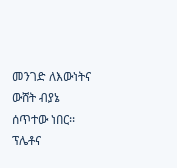መንገድ ለእውነትና ውሸት ብያኔ ሰጥተው ነበር፡፡ ፕሌቶና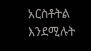አርስቶትል እንደሚሉት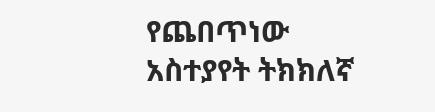የጨበጥነው አስተያየት ትክክለኛ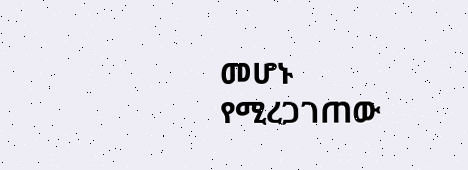መሆኑ የሚረጋገጠው